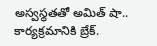అస్వస్థతతో అమిత్ షా.. కార్యక్రమానికి బ్రేక్.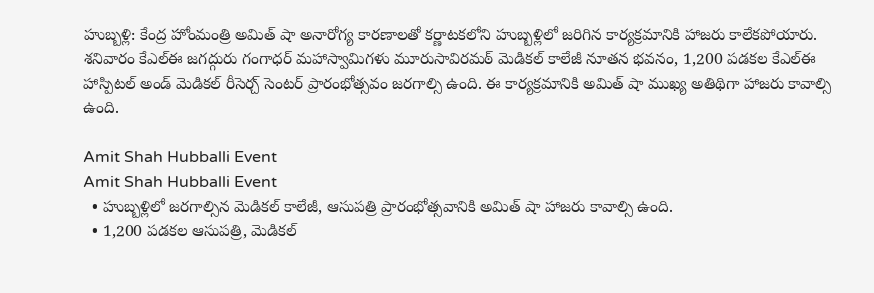హుబ్బళ్లి: కేంద్ర హోంమంత్రి అమిత్ షా అనారోగ్య కారణాలతో కర్ణాటకలోని హుబ్బళ్లిలో జరిగిన కార్యక్రమానికి హాజరు కాలేకపోయారు. శనివారం కేఎల్ఈ జగద్గురు గంగాధర్ మహాస్వామిగళు మూరుసావిరమఠ్ మెడికల్ కాలేజీ నూతన భవనం, 1,200 పడకల కేఎల్ఈ హాస్పిటల్ అండ్ మెడికల్ రీసెర్చ్ సెంటర్ ప్రారంభోత్సవం జరగాల్సి ఉంది. ఈ కార్యక్రమానికి అమిత్ షా ముఖ్య అతిథిగా హాజరు కావాల్సి ఉంది.

Amit Shah Hubballi Event
Amit Shah Hubballi Event
  • హుబ్బళ్లిలో జరగాల్సిన మెడికల్ కాలేజీ, ఆసుపత్రి ప్రారంభోత్సవానికి అమిత్ షా హాజరు కావాల్సి ఉంది.
  • 1,200 పడకల ఆసుపత్రి, మెడికల్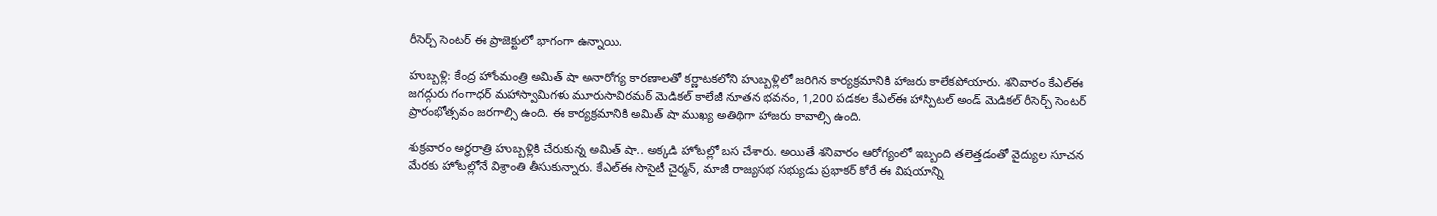రీసెర్చ్ సెంటర్ ఈ ప్రాజెక్టులో భాగంగా ఉన్నాయి.

హుబ్బళ్లి: కేంద్ర హోంమంత్రి అమిత్ షా అనారోగ్య కారణాలతో కర్ణాటకలోని హుబ్బళ్లిలో జరిగిన కార్యక్రమానికి హాజరు కాలేకపోయారు. శనివారం కేఎల్ఈ జగద్గురు గంగాధర్ మహాస్వామిగళు మూరుసావిరమఠ్ మెడికల్ కాలేజీ నూతన భవనం, 1,200 పడకల కేఎల్ఈ హాస్పిటల్ అండ్ మెడికల్ రీసెర్చ్ సెంటర్ ప్రారంభోత్సవం జరగాల్సి ఉంది. ఈ కార్యక్రమానికి అమిత్ షా ముఖ్య అతిథిగా హాజరు కావాల్సి ఉంది.

శుక్రవారం అర్ధరాత్రి హుబ్బళ్లికి చేరుకున్న అమిత్ షా.. అక్కడి హోటల్లో బస చేశారు. అయితే శనివారం ఆరోగ్యంలో ఇబ్బంది తలెత్తడంతో వైద్యుల సూచన మేరకు హోటల్లోనే విశ్రాంతి తీసుకున్నారు. కేఎల్ఈ సొసైటీ చైర్మన్, మాజీ రాజ్యసభ సభ్యుడు ప్రభాకర్ కోరే ఈ విషయాన్ని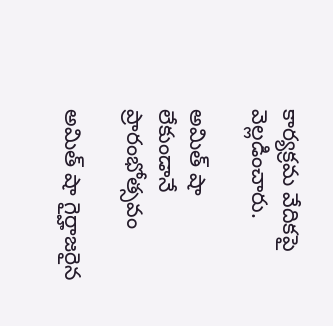కార్యక్రమ వేదికపై వెల్లడించారు.

అమిత్ షా లేకుండానే ప్రారంభోత్సవం

అమిత్ షా గైర్హాజరైన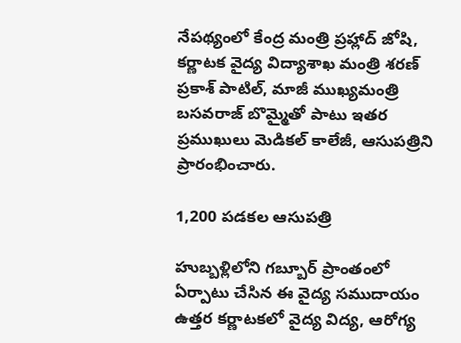నేపథ్యంలో కేంద్ర మంత్రి ప్రహ్లాద్ జోషి, కర్ణాటక వైద్య విద్యాశాఖ మంత్రి శరణ్ ప్రకాశ్ పాటిల్, మాజీ ముఖ్యమంత్రి బసవరాజ్ బొమ్మైతో పాటు ఇతర ప్రముఖులు మెడికల్ కాలేజీ, ఆసుపత్రిని ప్రారంభించారు.

1,200 పడకల ఆసుపత్రి

హుబ్బళ్లిలోని గబ్బూర్ ప్రాంతంలో ఏర్పాటు చేసిన ఈ వైద్య సముదాయం ఉత్తర కర్ణాటకలో వైద్య విద్య, ఆరోగ్య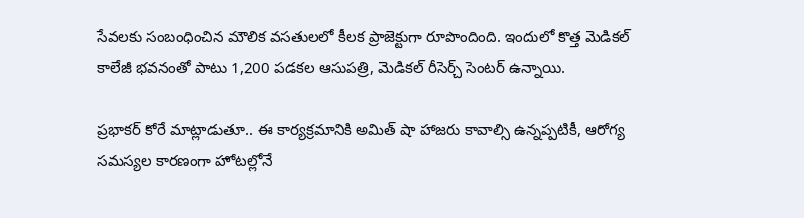సేవలకు సంబంధించిన మౌలిక వసతులలో కీలక ప్రాజెక్టుగా రూపొందింది. ఇందులో కొత్త మెడికల్ కాలేజీ భవనంతో పాటు 1,200 పడకల ఆసుపత్రి, మెడికల్ రీసెర్చ్ సెంటర్ ఉన్నాయి.

ప్రభాకర్ కోరే మాట్లాడుతూ.. ఈ కార్యక్రమానికి అమిత్ షా హాజరు కావాల్సి ఉన్నప్పటికీ, ఆరోగ్య సమస్యల కారణంగా హోటల్లోనే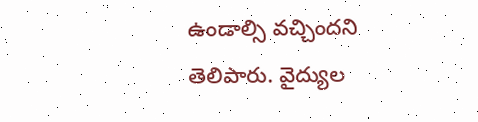ఉండాల్సి వచ్చిందని తెలిపారు. వైద్యుల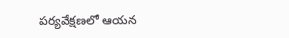పర్యవేక్షణలో ఆయన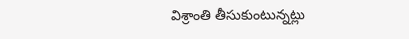విశ్రాంతి తీసుకుంటున్నట్లు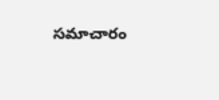సమాచారం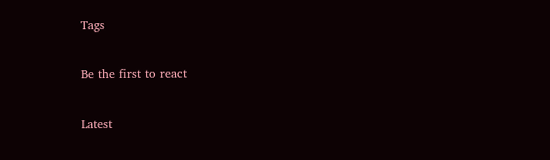Tags

Be the first to react

Latest